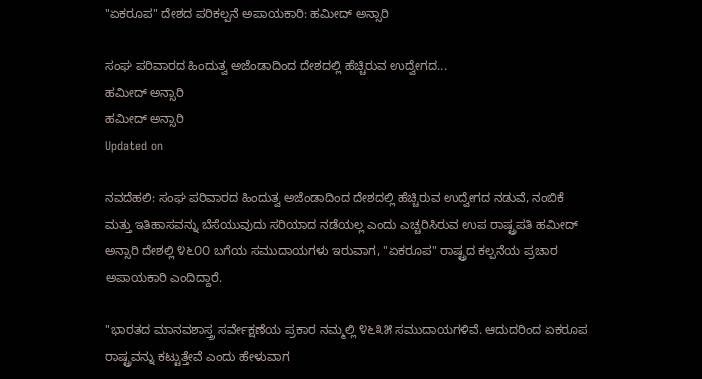"ಏಕರೂಪ" ದೇಶದ ಪರಿಕಲ್ಪನೆ ಅಪಾಯಕಾರಿ: ಹಮೀದ್ ಅನ್ಸಾರಿ

ಸಂಘ ಪರಿವಾರದ ಹಿಂದುತ್ವ ಅಜೆಂಡಾದಿಂದ ದೇಶದಲ್ಲಿ ಹೆಚ್ಚಿರುವ ಉದ್ವೇಗದ...
ಹಮೀದ್ ಅನ್ಸಾರಿ
ಹಮೀದ್ ಅನ್ಸಾರಿ
Updated on

ನವದೆಹಲಿ: ಸಂಘ ಪರಿವಾರದ ಹಿಂದುತ್ವ ಅಜೆಂಡಾದಿಂದ ದೇಶದಲ್ಲಿ ಹೆಚ್ಚಿರುವ ಉದ್ವೇಗದ ನಡುವೆ, ನಂಬಿಕೆ ಮತ್ತು ಇತಿಹಾಸವನ್ನು ಬೆಸೆಯುವುದು ಸರಿಯಾದ ನಡೆಯಲ್ಲ ಎಂದು ಎಚ್ಚರಿಸಿರುವ ಉಪ ರಾಷ್ಟ್ರಪತಿ ಹಮೀದ್ ಅನ್ಸಾರಿ ದೇಶಲ್ಲಿ ೪೬೦೦ ಬಗೆಯ ಸಮುದಾಯಗಳು ಇರುವಾಗ, "ಏಕರೂಪ" ರಾಷ್ಟ್ರದ ಕಲ್ಪನೆಯ ಪ್ರಚಾರ ಅಪಾಯಕಾರಿ ಎಂದಿದ್ದಾರೆ.

"ಭಾರತದ ಮಾನವಶಾಸ್ತ್ರ ಸರ್ವೇಕ್ಷಣೆಯ ಪ್ರಕಾರ ನಮ್ಮಲ್ಲಿ ೪೬೩೫ ಸಮುದಾಯಗಳಿವೆ. ಆದುದರಿಂದ ಏಕರೂಪ ರಾಷ್ಟ್ರವನ್ನು ಕಟ್ಟುತ್ತೇವೆ ಎಂದು ಹೇಳುವಾಗ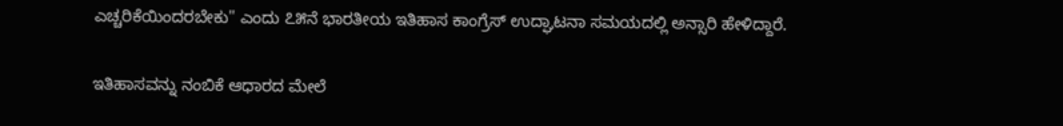ಎಚ್ಚರಿಕೆಯಿಂದರಬೇಕು" ಎಂದು ೭೫ನೆ ಭಾರತೀಯ ಇತಿಹಾಸ ಕಾಂಗ್ರೆಸ್ ಉದ್ಘಾಟನಾ ಸಮಯದಲ್ಲಿ ಅನ್ಸಾರಿ ಹೇಳಿದ್ದಾರೆ.

ಇತಿಹಾಸವನ್ನು ನಂಬಿಕೆ ಆಧಾರದ ಮೇಲೆ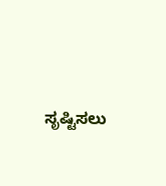ಸೃಷ್ಟಿಸಲು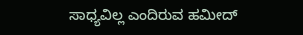ಸಾಧ್ಯವಿಲ್ಲ ಎಂದಿರುವ ಹಮೀದ್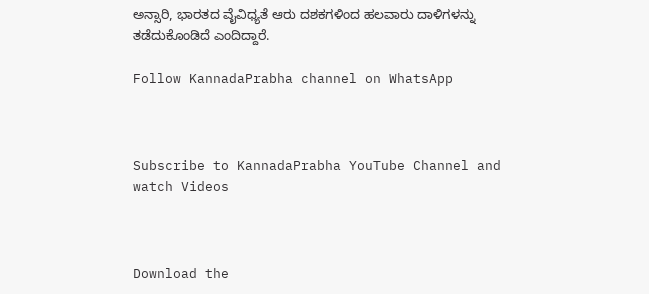ಅನ್ಸಾರಿ, ಭಾರತದ ವೈವಿಧ್ಯತೆ ಆರು ದಶಕಗಳಿಂದ ಹಲವಾರು ದಾಳಿಗಳನ್ನು ತಡೆದುಕೊಂಡಿದೆ ಎಂದಿದ್ದಾರೆ.

Follow KannadaPrabha channel on WhatsApp



Subscribe to KannadaPrabha YouTube Channel and watch Videos



Download the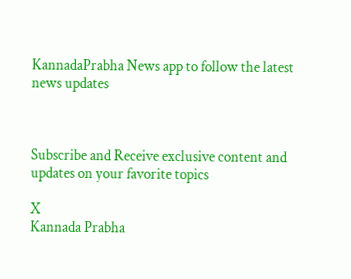KannadaPrabha News app to follow the latest news updates



Subscribe and Receive exclusive content and updates on your favorite topics

X
Kannada Prabha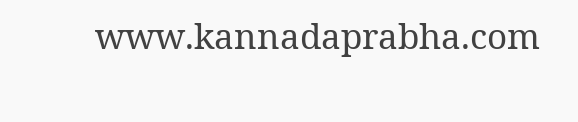www.kannadaprabha.com